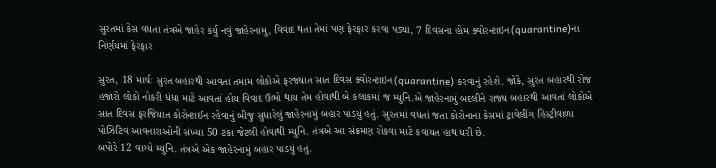સુરતમાં કેસ વધતા તંત્રએ જાહેર કર્યુ નવું જાહેરનામુ, વિવાદ થતા તેમાં પણ ફેરફાર કરવા પડ્યા, 7 દિવસના હોમ ક્વોરન્ટાઇન(quarantine)ના નિર્ણયમાં ફેરફાર

સુરત, 18 માર્ચઃ સુરત બહારથી આવતા તમામ લોકોએ ફરજ્યાત સાત દિવસ ક્વોરન્ટાઇન(quarantine) કરવાનું રહેશે. જોકે, સુરત બહારથી રોજ હજારો લોકો નોકરી ધંધા માટે આવતાં હોય વિવાદ ઉભો થાય તેમ હોવાથી બે કલાકમાં જ મ્યુનિ.એ જાહેરનામું બદલીને રાજ્ય બહારથી આવતાં લોકોએ સાત દિવસ ફરજિયાત કોરોન્ટાઈન રહેવાનું બીજુ સુધારેલું જાહેરનામું બહાર પાડયું હતું. સુરતમાં વધતાં જતા કોરોનાના કેસમાં ટ્રાવેલીંગ હિસ્ટ્રીવાળા પોઝિટિવ આવનારાઓની સંખ્યા 50 ટકા જેટલી હોવાથી મ્યુનિ. તંત્રએ આ સંક્રમણ રોકવા માટે કવાયત હાથ ધરી છે.
બપોરે 12 વાગ્યે મ્યુનિ. તંત્રએ એક જાહેરનામું બહાર પાડયું હતું.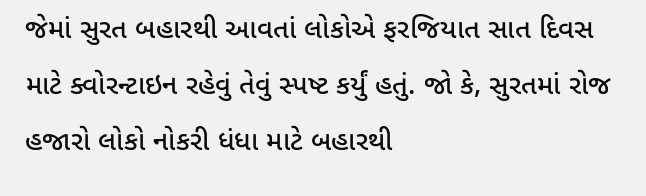જેમાં સુરત બહારથી આવતાં લોકોએ ફરજિયાત સાત દિવસ માટે ક્વોરન્ટાઇન રહેવું તેવું સ્પષ્ટ કર્યું હતું. જો કે, સુરતમાં રોજ હજારો લોકો નોકરી ધંધા માટે બહારથી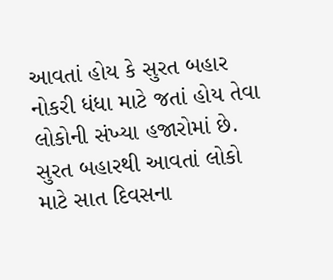આવતાં હોય કે સુરત બહાર નોકરી ધંધા માટે જતાં હોય તેવા લોકોની સંખ્યા હજારોમાં છે.
સુરત બહારથી આવતાં લોકો માટે સાત દિવસના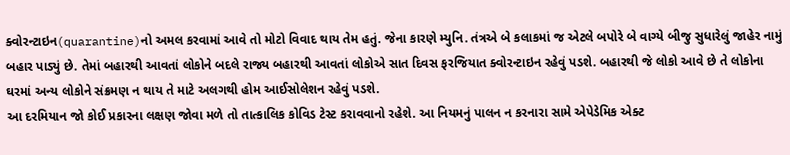ક્વોરન્ટાઇન(quarantine)નો અમલ કરવામાં આવે તો મોટો વિવાદ થાય તેમ હતું. જેના કારણે મ્યુનિ. તંત્રએ બે કલાકમાં જ એટલે બપોરે બે વાગ્યે બીજુ સુધારેલું જાહેર નામું બહાર પાડ્યું છે. તેમાં બહારથી આવતાં લોકોને બદલે રાજ્ય બહારથી આવતાં લોકોએ સાત દિવસ ફરજિયાત ક્વોરન્ટાઇન રહેવું પડશે. બહારથી જે લોકો આવે છે તે લોકોના ઘરમાં અન્ય લોકોને સંક્રમણ ન થાય તે માટે અલગથી હોમ આઈસોલેશન રહેવું પડશે.
આ દરમિયાન જો કોઈ પ્રકારના લક્ષણ જોવા મળે તો તાત્કાલિક કોવિડ ટેસ્ટ કરાવવાનો રહેશે. આ નિયમનું પાલન ન કરનારા સામે એપેડેમિક એક્ટ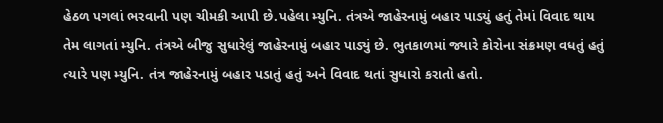હેઠળ પગલાં ભરવાની પણ ચીમકી આપી છે.પહેલા મ્યુનિ. તંત્રએ જાહેરનામું બહાર પાડયું હતું તેમાં વિવાદ થાય તેમ લાગતાં મ્યુનિ. તંત્રએ બીજુ સુધારેલું જાહેરનામું બહાર પાડ્યું છે. ભુતકાળમાં જ્યારે કોરોના સંક્રમણ વધતું હતું ત્યારે પણ મ્યુનિ. તંત્ર જાહેરનામું બહાર પડાતું હતું અને વિવાદ થતાં સુધારો કરાતો હતો.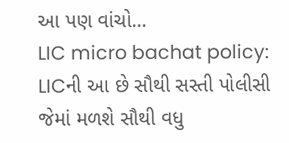આ પણ વાંચો…
LIC micro bachat policy: LICની આ છે સૌથી સસ્તી પોલીસી જેમાં મળશે સૌથી વધુ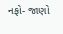નફો- જાણો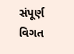સંપૂર્ણ વિગત